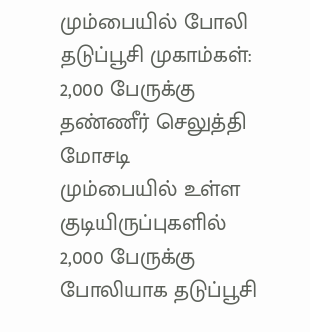மும்பையில் போலி தடுப்பூசி முகாம்கள்: 2,000 பேருக்கு தண்ணீர் செலுத்தி மோசடி
மும்பையில் உள்ள குடியிருப்புகளில் 2,000 பேருக்கு போலியாக தடுப்பூசி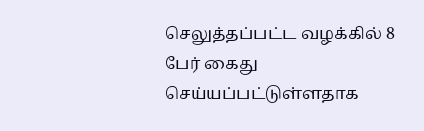செலுத்தப்பட்ட வழக்கில் 8 பேர் கைது செய்யப்பட்டுள்ளதாக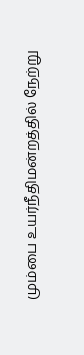மும்பை உயர்நீதிமன்றத்தில் நேற்று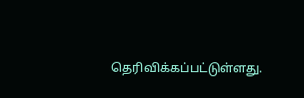தெரிவிக்கப்பட்டுள்ளது.